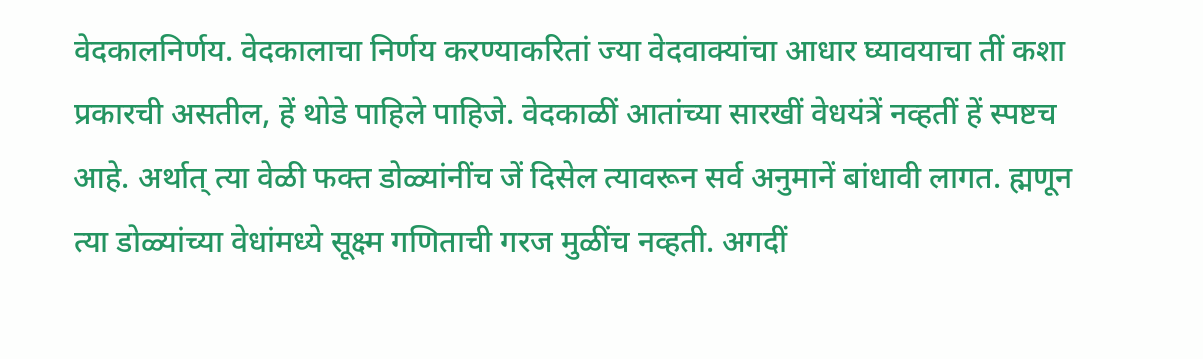वेदकालनिर्णय. वेदकालाचा निर्णय करण्याकरितां ज्या वेदवाक्यांचा आधार घ्यावयाचा तीं कशा प्रकारची असतील, हें थोडे पाहिले पाहिजे. वेदकाळीं आतांच्या सारखीं वेधयंत्रें नव्हतीं हें स्पष्टच आहे. अर्थात् त्या वेळी फक्त डोळ्यांनींच जें दिसेल त्यावरून सर्व अनुमानें बांधावी लागत. ह्मणून त्या डोळ्यांच्या वेधांमध्ये सूक्ष्म गणिताची गरज मुळींच नव्हती. अगदीं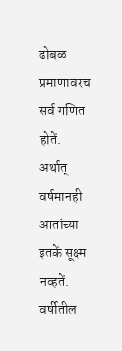ढोबळ प्रमाणावरच सर्व गणित होतें. अर्थात् वर्षमानही आतांच्या इतकें सूक्ष्म नव्हतें. वर्षीतील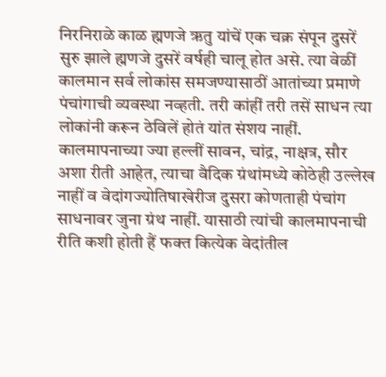निरनिराळे काळ ह्मणजे ऋतु यांचें एक चक्र संपून दुसरें सुरु झाले ह्मणजे दुसरें वर्षही चालू होत असे. त्या वेळीं कालमान सर्व लोकांस समजण्यासाठीं आतांच्या प्रमाणे पंचांगाची व्यवस्था नव्हती. तरी कांहीं तरी तसें साधन त्या लोकांनी करून ठेविलें होतं यांत संशय नाहीं. कालमापनाच्या ज्या हल्लीं सावन, चांद्र, नाक्षत्र, सौर अशा रीती आहेत, त्याचा वैदिक ग्रंथांमध्ये कोठेही उल्लेख नाहीं व वेदांगज्योतिषाखेरीज दुसरा कोणताही पंचांग साधनावर जुना ग्रंथ नाहीं. यासाठी त्यांची कालमापनाची रीति कशी होती हैं फक्त कित्येक वेदांतील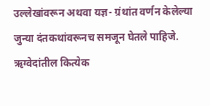उल्लेखांवरून अथवा यज्ञ- ग्रंथांत वर्णन केलेल्या जुन्या दंतकथांवरूनच समजून घेतले पाहिजे. ऋग्वेदांतील कित्येक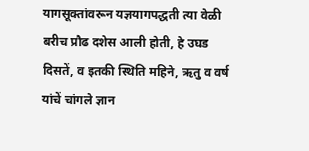यागसूक्तांवरून यज्ञयागपद्धती त्या वेळी बरीच प्रौढ दशेस आली होती, हे उघड दिसतें, व इतकी स्थिति महिने, ऋतु व वर्ष यांचें चांगले ज्ञान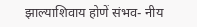झाल्याशिवाय होणें संभव- नीय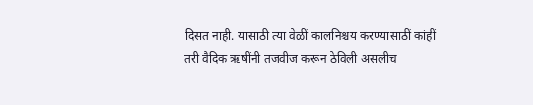दिसत नाही. यासाठी त्या वेळीं कालनिश्चय करण्यासाठीं कांहीं तरी वैदिक ऋषींनी तजवीज करून ठेविली असलीच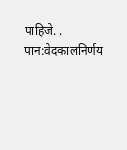पाहिजे. .
पान:वेदकालनिर्णय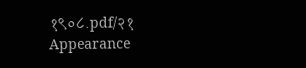१९०८.pdf/२१
Appearance